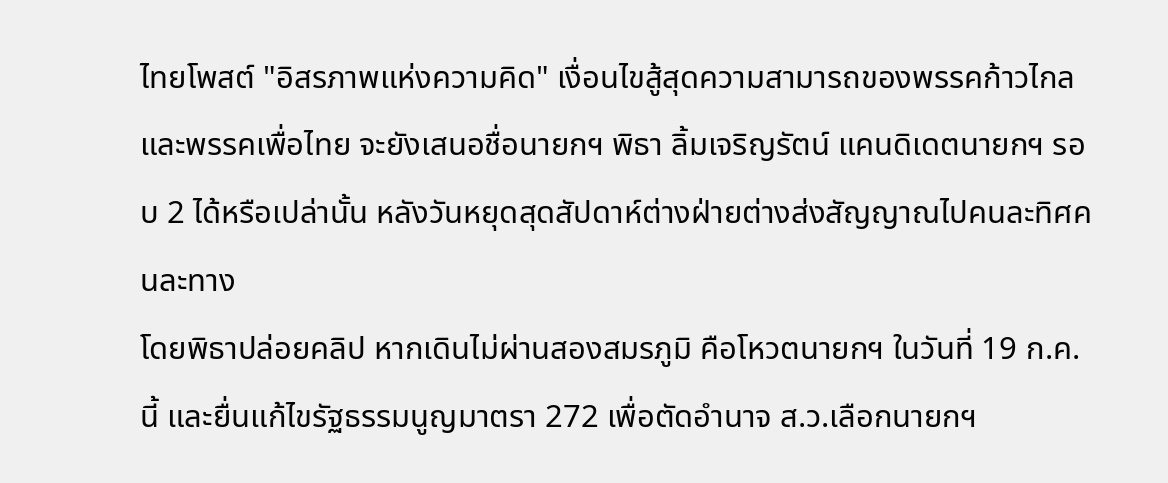ไทยโพสต์ "อิสรภาพแห่งความคิด" เงื่อนไขสู้สุดความสามารถของพรรคก้าวไกลและพรรคเพื่อไทย จะยังเสนอชื่อนายกฯ พิธา ลิ้มเจริญรัตน์ แคนดิเดตนายกฯ รอบ 2 ได้หรือเปล่านั้น หลังวันหยุดสุดสัปดาห์ต่างฝ่ายต่างส่งสัญญาณไปคนละทิศคนละทาง
โดยพิธาปล่อยคลิป หากเดินไม่ผ่านสองสมรภูมิ คือโหวตนายกฯ ในวันที่ 19 ก.ค.นี้ และยื่นแก้ไขรัฐธรรมนูญมาตรา 272 เพื่อตัดอำนาจ ส.ว.เลือกนายกฯ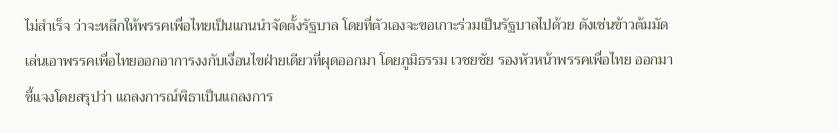ไม่สำเร็จ ว่าจะหลีกให้พรรคเพื่อไทยเป็นแกนนำจัดตั้งรัฐบาล โดยที่ตัวเองจะขอเกาะร่วมเป็นรัฐบาลไปด้วย ดังเช่นข้าวต้มมัด
เล่นเอาพรรคเพื่อไทยออกอาการงงกับเงื่อนไขฝ่ายเดียวที่ผุดออกมา โดยภูมิธรรม เวชยชัย รองหัวหน้าพรรคเพื่อไทย ออกมาชี้แจงโดยสรุปว่า แถลงการณ์พิธาเป็นแถลงการ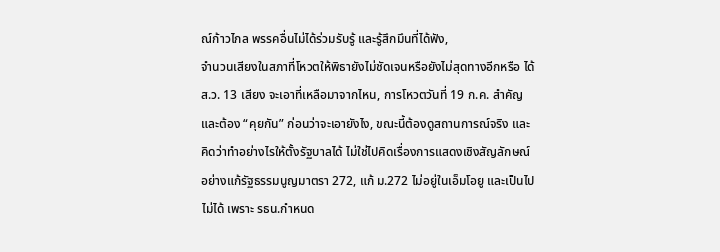ณ์ก้าวไกล พรรคอื่นไม่ได้ร่วมรับรู้ และรู้สึกมึนที่ได้ฟัง,
จำนวนเสียงในสภาที่โหวตให้พิธายังไม่ชัดเจนหรือยังไม่สุดทางอีกหรือ ได้ ส.ว. 13 เสียง จะเอาที่เหลือมาจากไหน, การโหวตวันที่ 19 ก.ค. สำคัญ และต้อง “คุยกัน” ก่อนว่าจะเอายังไง, ขณะนี้ต้องดูสถานการณ์จริง และคิดว่าทำอย่างไรให้ตั้งรัฐบาลได้ ไม่ใช่ไปคิดเรื่องการแสดงเชิงสัญลักษณ์อย่างแก้รัฐธรรมนูญมาตรา 272, แก้ ม.272 ไม่อยู่ในเอ็มโอยู และเป็นไปไม่ได้ เพราะ รธน.กำหนด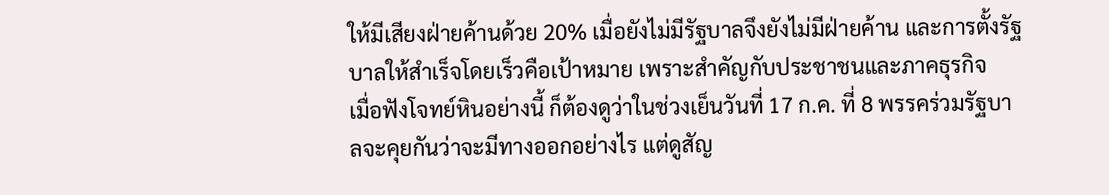ให้มีเสียงฝ่ายค้านด้วย 20% เมื่อยังไม่มีรัฐบาลจึงยังไม่มีฝ่ายค้าน และการตั้งรัฐบาลให้สำเร็จโดยเร็วคือเป้าหมาย เพราะสำคัญกับประชาชนและภาคธุรกิจ
เมื่อฟังโจทย์หินอย่างนี้ ก็ต้องดูว่าในช่วงเย็นวันที่ 17 ก.ค. ที่ 8 พรรคร่วมรัฐบาลจะคุยกันว่าจะมีทางออกอย่างไร แต่ดูสัญ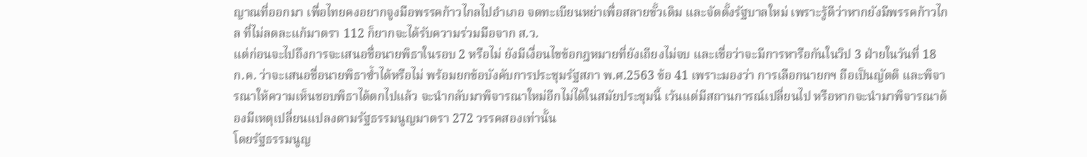ญาณที่ออกมา เพื่อไทยคงอยากจูงมือพรรคก้าวไกลไปอำเภอ จดทะเบียนหย่าเพื่อสลายขั้วเดิม และจัดตั้งรัฐบาลใหม่ เพราะรู้ดีว่าหากยังมีพรรคก้าวไกล ที่ไม่ลดละแก้มาตรา 112 ก็ยากจะได้รับความร่วมมือจาก ส.ว.
แต่ก่อนจะไปถึงการจะเสนอชื่อนายพิธาในรอบ 2 หรือไม่ ยังมีเงื่อนไขข้อกฎหมายที่ยังเถียงไม่จบ และเชื่อว่าจะมีการหารือกันในวิป 3 ฝ่ายในวันที่ 18 ก.ค. ว่าจะเสนอชื่อนายพิธาซ้ำได้หรือไม่ พร้อมยกข้อบังคับการประชุมรัฐสภา พ.ศ.2563 ข้อ 41 เพราะมองว่า การเลือกนายกฯ ถือเป็นญัตติ และพิจารณาให้ความเห็นชอบพิธาได้ตกไปแล้ว จะนำกลับมาพิจารณาใหม่อีกไม่ได้ในสมัยประชุมนี้ เว้นแต่มีสถานการณ์เปลี่ยนไป หรือหากจะนำมาพิจารณาต้องมีเหตุเปลี่ยนแปลงตามรัฐธรรมนูญมาตรา 272 วรรคสองเท่านั้น
โดยรัฐธรรมนูญ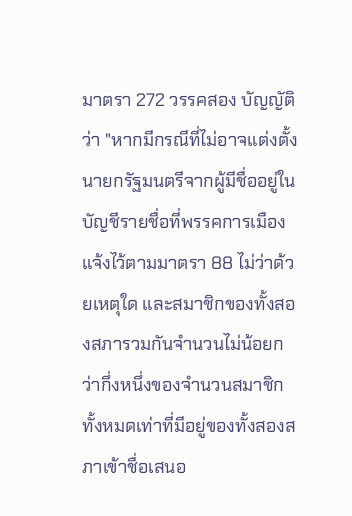มาตรา 272 วรรคสอง บัญญัติว่า "หากมีกรณีที่ไม่อาจแต่งตั้งนายกรัฐมนตรีจากผู้มีชื่ออยู่ในบัญชีรายชื่อที่พรรคการเมืองแจ้งไว้ตามมาตรา 88 ไม่ว่าด้วยเหตุใด และสมาชิกของทั้งสองสภารวมกันจำนวนไม่น้อยกว่ากึ่งหนึ่งของจำนวนสมาชิกทั้งหมดเท่าที่มีอยู่ของทั้งสองสภาเข้าชื่อเสนอ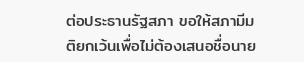ต่อประธานรัฐสภา ขอให้สภามีมติยกเว้นเพื่อไม่ต้องเสนอชื่อนาย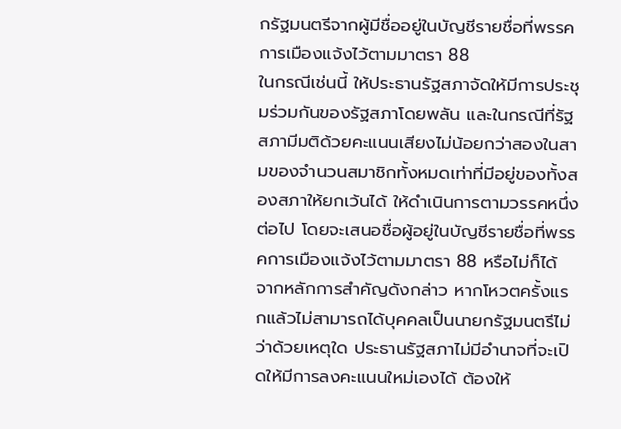กรัฐมนตรีจากผู้มีชื่ออยู่ในบัญชีรายชื่อที่พรรคการเมืองแจ้งไว้ตามมาตรา 88
ในกรณีเช่นนี้ ให้ประธานรัฐสภาจัดให้มีการประชุมร่วมกันของรัฐสภาโดยพลัน และในกรณีที่รัฐสภามีมติด้วยคะแนนเสียงไม่น้อยกว่าสองในสามของจำนวนสมาชิกทั้งหมดเท่าที่มีอยู่ของทั้งสองสภาให้ยกเว้นได้ ให้ดำเนินการตามวรรคหนึ่งต่อไป โดยจะเสนอชื่อผู้อยู่ในบัญชีรายชื่อที่พรรคการเมืองแจ้งไว้ตามมาตรา 88 หรือไม่ก็ได้
จากหลักการสำคัญดังกล่าว หากโหวตครั้งแรกแล้วไม่สามารถได้บุคคลเป็นนายกรัฐมนตรีไม่ว่าด้วยเหตุใด ประธานรัฐสภาไม่มีอำนาจที่จะเปิดให้มีการลงคะแนนใหม่เองได้ ต้องให้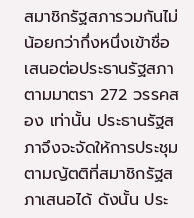สมาชิกรัฐสภารวมกันไม่น้อยกว่ากึ่งหนึ่งเข้าชื่อเสนอต่อประธานรัฐสภาตามมาตรา 272 วรรคสอง เท่านั้น ประธานรัฐสภาจึงจะจัดให้การประชุมตามญัตติที่สมาชิกรัฐสภาเสนอได้ ดังนั้น ประ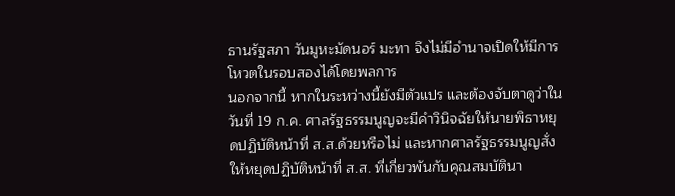ธานรัฐสภา วันมูหะมัดนอร์ มะทา จึงไม่มีอำนาจเปิดให้มีการโหวตในรอบสองได้โดยพลการ
นอกจากนี้ หากในระหว่างนี้ยังมีตัวแปร และต้องจับตาดูว่าในวันที่ 19 ก.ค. ศาลรัฐธรรมนูญจะมีคำวินิจฉัยให้นายพิธาหยุดปฏิบัติหน้าที่ ส.ส.ด้วยหรือไม่ และหากศาลรัฐธรรมนูญสั่งให้หยุดปฏิบัติหน้าที่ ส.ส. ที่เกี่ยวพันกับคุณสมบัตินา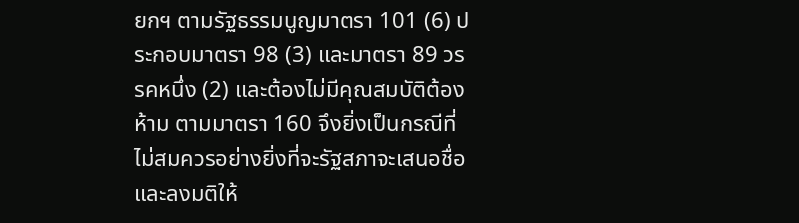ยกฯ ตามรัฐธรรมนูญมาตรา 101 (6) ประกอบมาตรา 98 (3) และมาตรา 89 วรรคหนึ่ง (2) และต้องไม่มีคุณสมบัติต้องห้าม ตามมาตรา 160 จึงยิ่งเป็นกรณีที่ไม่สมควรอย่างยิ่งที่จะรัฐสภาจะเสนอชื่อ และลงมติให้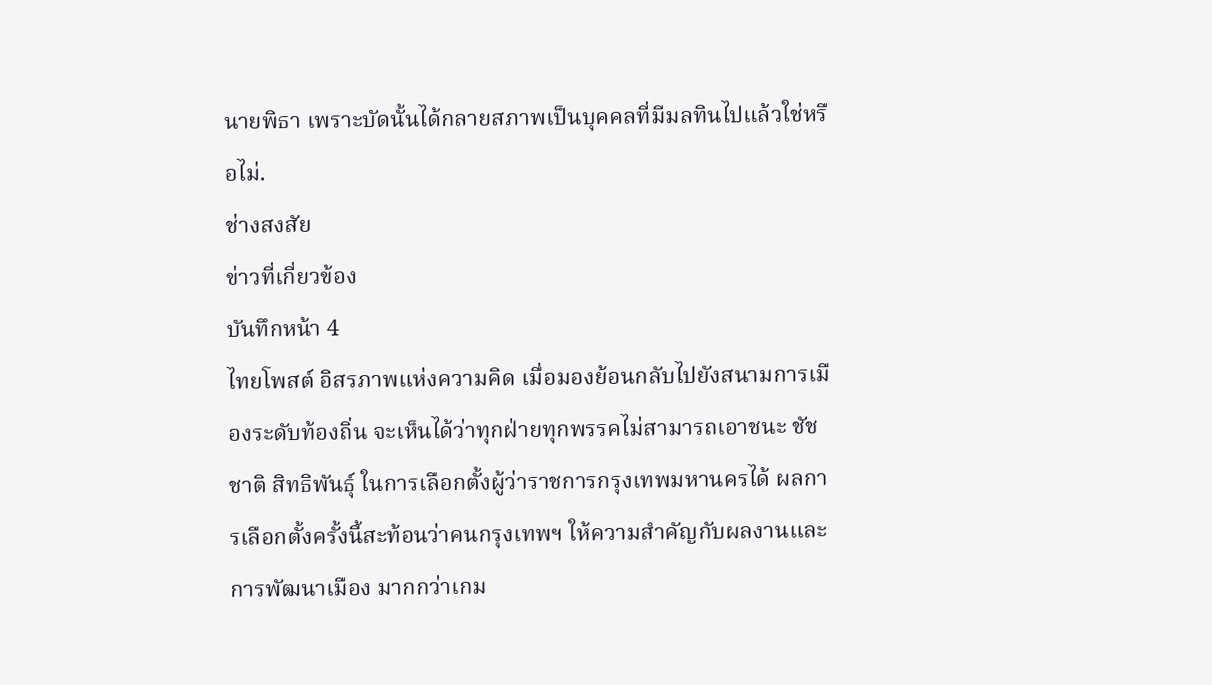นายพิธา เพราะบัดนั้นได้กลายสภาพเป็นบุคคลที่มีมลทินไปแล้วใช่หรือไม่.
ช่างสงสัย
ข่าวที่เกี่ยวข้อง
บันทึกหน้า 4
ไทยโพสต์ อิสรภาพแห่งความคิด เมื่อมองย้อนกลับไปยังสนามการเมืองระดับท้องถิ่น จะเห็นได้ว่าทุกฝ่ายทุกพรรคไม่สามารถเอาชนะ ชัชชาติ สิทธิพันธุ์ ในการเลือกตั้งผู้ว่าราชการกรุงเทพมหานครได้ ผลการเลือกตั้งครั้งนี้สะท้อนว่าคนกรุงเทพฯ ให้ความสำคัญกับผลงานและการพัฒนาเมือง มากกว่าเกม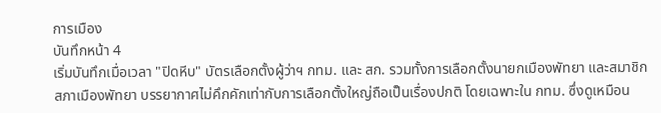การเมือง
บันทึกหน้า 4
เริ่มบันทึกเมื่อเวลา "ปิดหีบ" บัตรเลือกตั้งผู้ว่าฯ กทม. และ สก. รวมทั้งการเลือกตั้งนายกเมืองพัทยา และสมาชิกสภาเมืองพัทยา บรรยากาศไม่คึกคักเท่ากับการเลือกตั้งใหญ่ถือเป็นเรื่องปกติ โดยเฉพาะใน กทม. ซึ่งดูเหมือน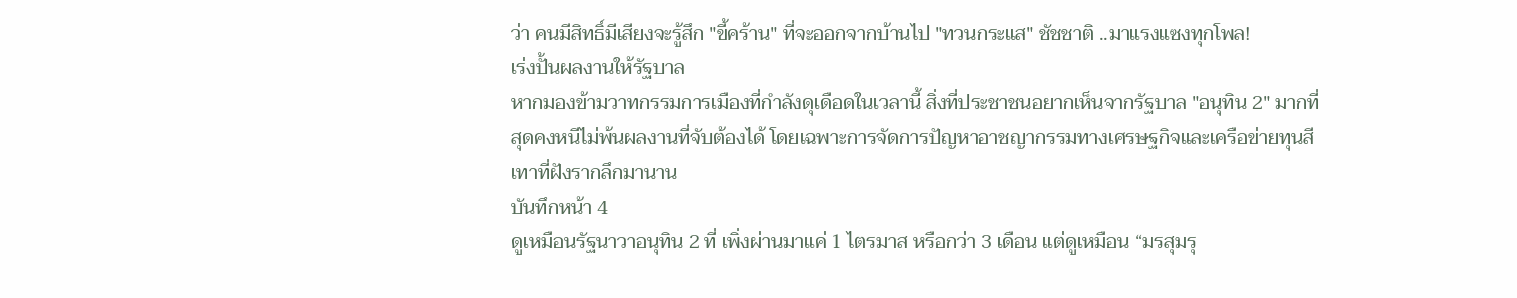ว่า คนมีสิทธิ์มีเสียงจะรู้สึก "ขี้คร้าน" ที่จะออกจากบ้านไป "ทวนกระแส" ชัชชาติ ..มาแรงแซงทุกโพล!
เร่งปั้นผลงานให้รัฐบาล
หากมองข้ามวาทกรรมการเมืองที่กำลังดุเดือดในเวลานี้ สิ่งที่ประชาชนอยากเห็นจากรัฐบาล "อนุทิน 2" มากที่สุดคงหนีไม่พ้นผลงานที่จับต้องได้ โดยเฉพาะการจัดการปัญหาอาชญากรรมทางเศรษฐกิจและเครือข่ายทุนสีเทาที่ฝังรากลึกมานาน
บันทึกหน้า 4
ดูเหมือนรัฐนาวาอนุทิน 2 ที่ เพิ่งผ่านมาแค่ 1 ไตรมาส หรือกว่า 3 เดือน แต่ดูเหมือน “มรสุมรุ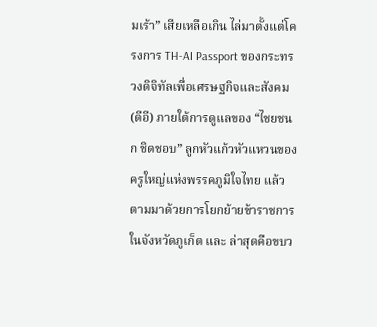มเร้า” เสียเหลือเกิน ไล่มาตั้งแต่โครงการ TH-AI Passport ของกระทรวงดิจิทัลเพื่อเศรษฐกิจและสังคม (ดีอี) ภายใต้การดูแลของ “ไชยชนก ชิดชอบ” ลูกหัวแก้วหัวแหวนของครูใหญ่แห่งพรรคภูมิใจไทย แล้วตามมาด้วยการโยกย้ายข้าราชการในจังหวัดภูเก็ต และ ล่าสุดคือขบว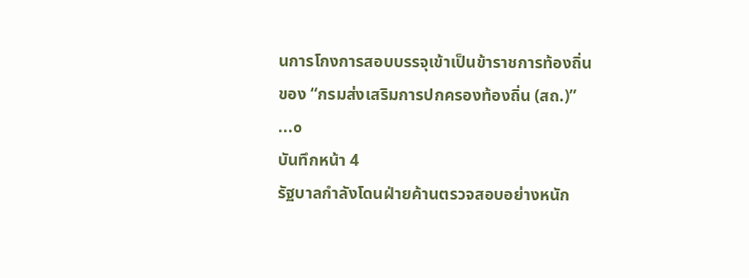นการโกงการสอบบรรจุเข้าเป็นข้าราชการท้องถิ่นของ “กรมส่งเสริมการปกครองท้องถิ่น (สถ.)” ...๐
บันทึกหน้า 4
รัฐบาลกำลังโดนฝ่ายค้านตรวจสอบอย่างหนัก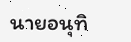นายอนุทิ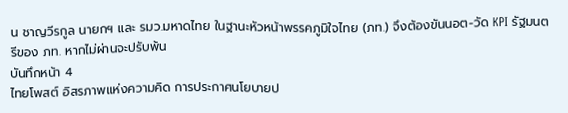น ชาญวีรกูล นายกฯ และ รมว.มหาดไทย ในฐานะหัวหน้าพรรคภูมิใจไทย (ภท.) จึงต้องขันนอต-วัด KPI รัฐมนตรีของ ภท. หากไม่ผ่านจะปรับพ้น
บันทึกหน้า 4
ไทยโพสต์ อิสรภาพแห่งความคิด การประกาศนโยบายป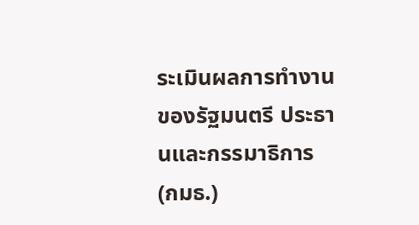ระเมินผลการทำงานของรัฐมนตรี ประธานและกรรมาธิการ (กมธ.)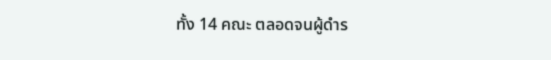ทั้ง 14 คณะ ตลอดจนผู้ดำร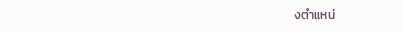งตำแหน่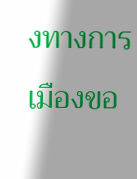งทางการเมืองขอ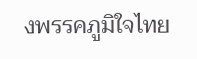งพรรคภูมิใจไทย